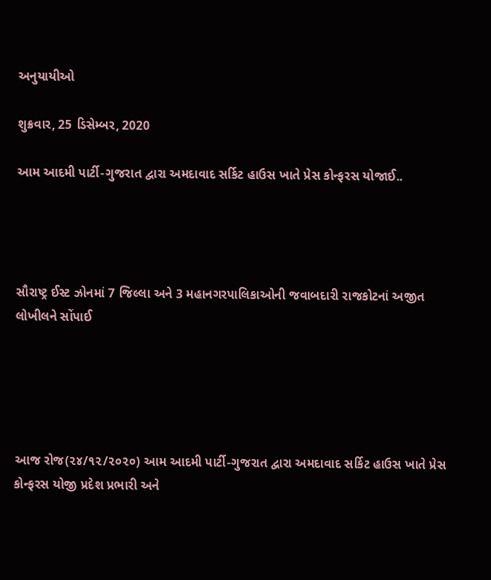અનુયાયીઓ

શુક્રવાર, 25 ડિસેમ્બર, 2020

આમ આદમી પાર્ટી-ગુજરાત દ્વારા અમદાવાદ સર્કિટ હાઉસ ખાતે પ્રેસ કોન્ફરસ યોજાઈ..




સૌરાષ્ટ્ર ઈસ્ટ ઝોનમાં 7 જિલ્લા અને 3 મહાનગરપાલિકાઓની જવાબદારી રાજકોટનાં અજીત લોખીલને સોંપાઈ





આજ રોજ(૨૪/૧૨/૨૦૨૦) આમ આદમી પાર્ટી-ગુજરાત દ્વારા અમદાવાદ સર્કિટ હાઉસ ખાતે પ્રેસ કોન્ફરસ યોજી પ્રદેશ પ્રભારી અને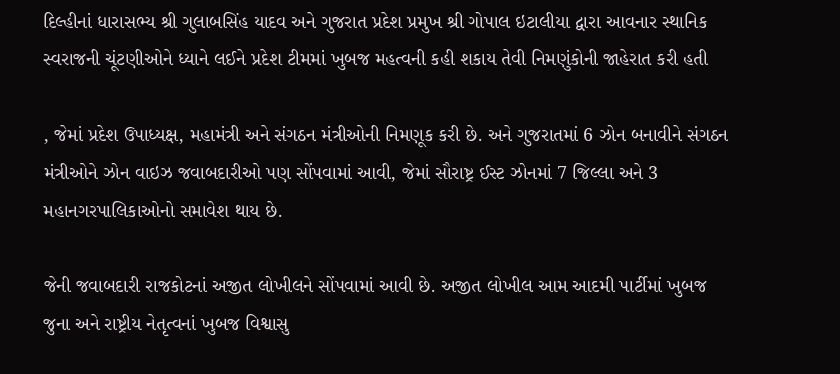દિલ્હીનાં ધારાસભ્ય શ્રી ગુલાબસિંહ યાદવ અને ગુજરાત પ્રદેશ પ્રમુખ શ્રી ગોપાલ ઇટાલીયા દ્વારા આવનાર સ્થાનિક સ્વરાજની ચૂંટણીઓને ધ્યાને લઈને પ્રદેશ ટીમમાં ખુબજ મહત્વની કહી શકાય તેવી નિમણુંકોની જાહેરાત કરી હતી

, જેમાં પ્રદેશ ઉપાધ્યક્ષ, મહામંત્રી અને સંગઠન મંત્રીઓની નિમણૂક કરી છે. અને ગુજરાતમાં 6 ઝોન બનાવીને સંગઠન મંત્રીઓને ઝોન વાઇઝ જવાબદારીઓ પણ સોંપવામાં આવી, જેમાં સૌરાષ્ટ્ર ઈસ્ટ ઝોનમાં 7 જિલ્લા અને 3 મહાનગરપાલિકાઓનો સમાવેશ થાય છે.

જેની જવાબદારી રાજકોટનાં અજીત લોખીલને સોંપવામાં આવી છે. અજીત લોખીલ આમ આદમી પાર્ટીમાં ખુબજ જુના અને રાષ્ટ્રીય નેતૃત્વનાં ખુબજ વિશ્વાસુ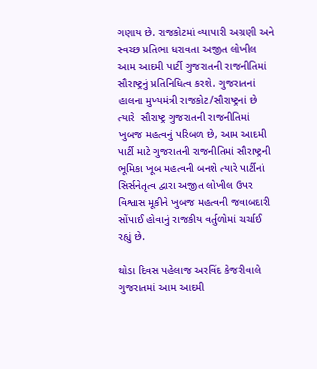ગણાય છે. રાજકોટમાં વ્યાપારી અગ્રણી અને સ્વચ્છ પ્રતિભા ધરાવતા અજીત લોખીલ આમ આદમી પાર્ટી ગુજરાતની રાજનીતિમાં સૌરાષ્ટ્રનું પ્રતિનિધિત્વ કરશે. ગુજરાતનાં હાલના મુખ્યમંત્રી રાજકોટ/સૌરાષ્ટ્રનાં છે ત્યારે  સૌરાષ્ટ્ર ગુજરાતની રાજનીતિમાં ખુબજ મહત્વનું પરિબળ છે, આમ આદમી પાર્ટી માટે ગુજરાતની રાજનીતિમાં સૌરાષ્ટ્રની ભૂમિકા ખૂબ મહત્વની બનશે ત્યારે પાર્ટીનાં સિર્સનેતૃત્વ દ્વારા અજીત લોખીલ ઉપર વિશ્વાસ મૂકીને ખુબજ મહત્વની જવાબદારી સોંપાઈ હોવાનું રાજકીય વર્તુળોમાં ચર્ચાઈ રહ્યું છે.

થોડા દિવસ પહેલાજ અરવિંદ કેજરીવાલે ગુજરાતમાં આમ આદમી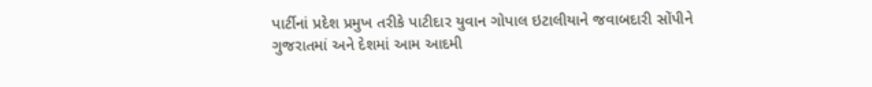પાર્ટીનાં પ્રદેશ પ્રમુખ તરીકે પાટીદાર યુવાન ગોપાલ ઇટાલીયાને જવાબદારી સોંપીને ગુજરાતમાં અને દેશમાં આમ આદમી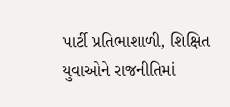પાર્ટી પ્રતિભાશાળી, શિક્ષિત યુવાઓને રાજનીતિમાં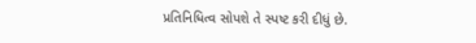પ્રતિનિધિત્વ સોપશે તે સ્પષ્ટ કરી દીધું છે.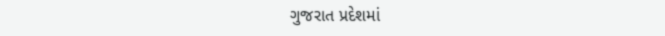ગુજરાત પ્રદેશમાં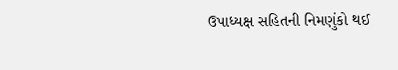ઉપાધ્યક્ષ સહિતની નિમણુંકો થઈ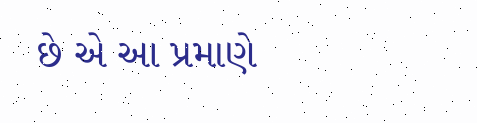છે એ આ પ્રમાણે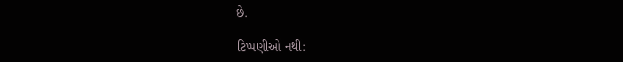છે.

ટિપ્પણીઓ નથી: